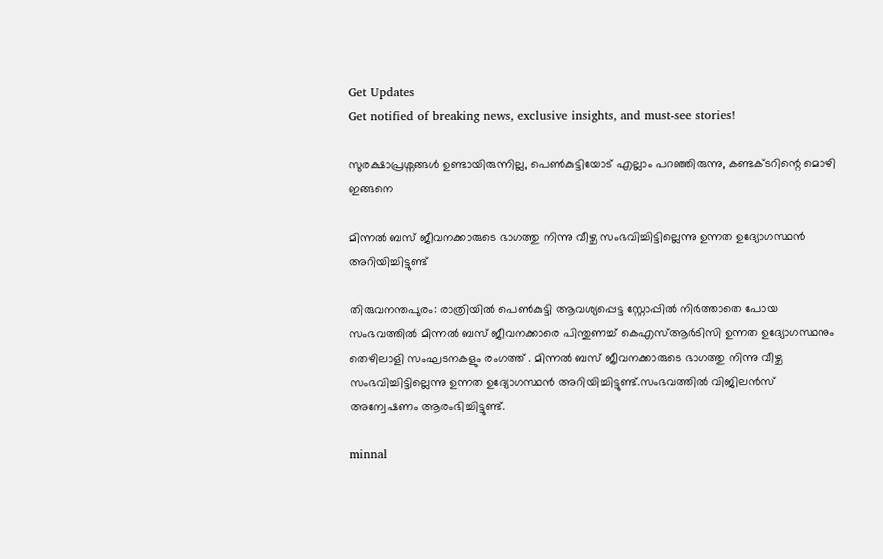Get Updates
Get notified of breaking news, exclusive insights, and must-see stories!

സുരക്ഷാപ്രശ്നങ്ങൾ ഉണ്ടായിരുന്നില്ല, പെൺകുട്ടിയോട് എല്ലാം പറഞ്ഞിരുന്നു, കണ്ടക്ടറിന്റെ മൊഴി ഇങ്ങനെ

മിന്നൽ ബസ് ജീവനക്കാരുടെ ഭാഗത്തു നിന്നു വീഴ്ച സംഭവിച്ചിട്ടില്ലെന്നു ഉന്നത ഉദ്യോഗസ്ഥൻ അറിയിച്ചിട്ടുണ്ട്

തിരുവനന്തപുരം: രാത്രിയിൽ പെൺകുട്ടി ആവശ്യപ്പെട്ട സ്റ്റോപ്പിൽ നിർത്താതെ പോയ സംഭവത്തിൽ മിന്നൽ ബസ് ജീവനക്കാരെ പിന്തുണച്ച് കെഎസ്ആർടിസി ഉന്നത ഉദ്യോഗസ്ഥനും തെഴിലാളി സംഘടനകളും രംഗത്ത് . മിന്നൽ ബസ് ജീവനക്കാരുടെ ഭാഗത്തു നിന്നു വീഴ്ച സംഭവിച്ചിട്ടില്ലെന്നു ഉന്നത ഉദ്യോഗസ്ഥൻ അറിയിച്ചിട്ടുണ്ട്.സംഭവത്തിൽ വിജിലൻസ് അന്വേഷണം ആരംഭിച്ചിട്ടുണ്ട്.

minnal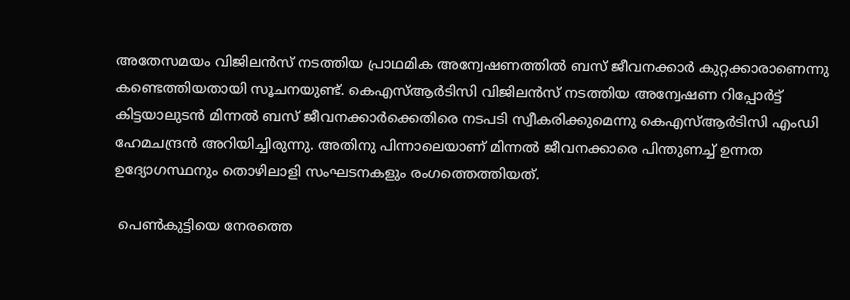അതേസമയം വിജിലൻസ് നടത്തിയ പ്രാഥമിക അന്വേഷണത്തിൽ ബസ് ജീവനക്കാർ കുറ്റക്കാരാണെന്നു കണ്ടെത്തിയതായി സൂചനയുണ്ട്. കെഎസ്ആർടിസി വിജിലൻസ് നടത്തിയ അന്വേഷണ റിപ്പോർട്ട് കിട്ടയാലുടൻ മിന്നൽ ബസ് ജീവനക്കാർക്കെതിരെ നടപടി സ്വീകരിക്കുമെന്നു കെഎസ്ആർടിസി എംഡി ഹേമചന്ദ്രൻ അറിയിച്ചിരുന്നു. അതിനു പിന്നാലെയാണ് മിന്നൽ ജീവനക്കാരെ പിന്തുണച്ച് ഉന്നത ഉദ്യോഗസ്ഥനും തൊഴിലാളി സംഘടനകളും രംഗത്തെത്തിയത്.

 പെൺകുട്ടിയെ നേരത്തെ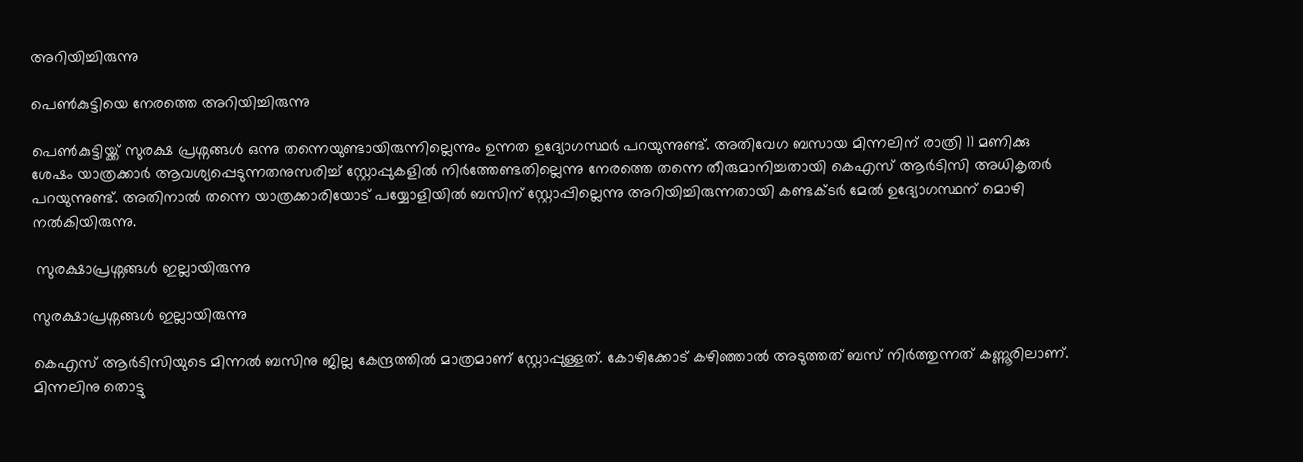അറിയിച്ചിരുന്നു

പെൺകുട്ടിയെ നേരത്തെ അറിയിച്ചിരുന്നു

പെൺകുട്ടിയ്ക്ക് സുരക്ഷ പ്രശ്നങ്ങൾ ഒന്നു തന്നെയുണ്ടായിരുന്നില്ലെന്നും ഉന്നത ഉദ്യോഗസ്ഥർ പറയുന്നുണ്ട്. അതിവേഗ ബസായ മിന്നലിന് രാത്രി 11 മണിക്കു ശേഷം യാത്രക്കാർ ആവശ്യപ്പെടുന്നതനുസരിച്ച് സ്റ്റോപ്പുകളിൽ നിർത്തേണ്ടതില്ലെന്നു നേരത്തെ തന്നെ തീരുമാനിച്ചതായി കെഎസ് ആർടിസി അധികൃതർ പറയുന്നുണ്ട്. അതിനാൽ തന്നെ യാത്രക്കാരിയോട് പയ്യോളിയിൽ ബസിന് സ്റ്റോപ്പില്ലെന്നു അറിയിച്ചിരുന്നതായി കണ്ടക്ടർ മേൽ ഉദ്യോഗസ്ഥന് മൊഴി നൽകിയിരുന്നു.

 സുരക്ഷാപ്രശ്നങ്ങൾ ഇല്ലായിരുന്നു

സുരക്ഷാപ്രശ്നങ്ങൾ ഇല്ലായിരുന്നു

കെഎസ് ആർടിസിയുടെ മിന്നൽ ബസിനു ജില്ല കേന്ദ്രത്തിൽ മാത്രമാണ് സ്റ്റോപ്പുള്ളത്. കോഴിക്കോട് കഴിഞ്ഞാൽ അടുത്തത് ബസ് നിർത്തുന്നത് കണ്ണൂരിലാണ്. മിന്നലിനു തൊട്ടു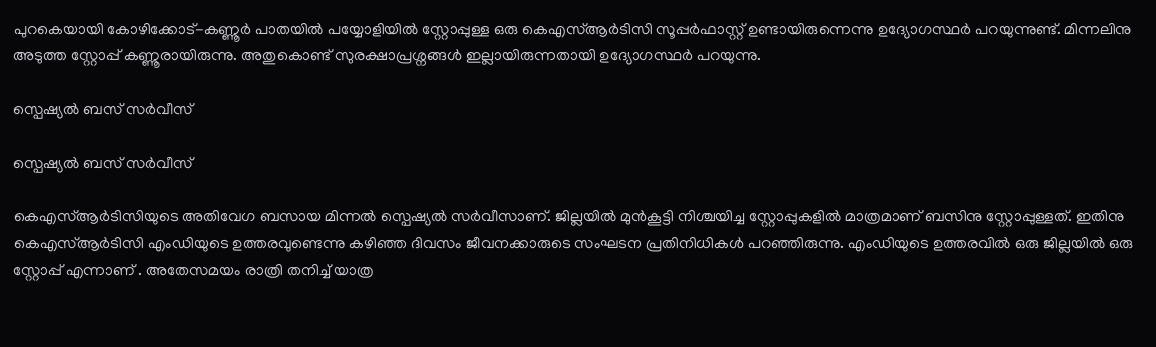പുറകെയായി കോഴിക്കോട്-കണ്ണൂർ പാതയിൽ പയ്യോളിയിൽ സ്റ്റോപ്പുള്ള ഒരു കെഎസ്ആർടിസി സൂപ്പർഫാസ്റ്റ് ഉണ്ടായിരുന്നെന്നു ഉദ്യോഗസ്ഥർ പറയുന്നുണ്ട്. മിന്നലിനു അടുത്ത സ്റ്റോപ്പ് കണ്ണൂരായിരുന്നു. അതുകൊണ്ട് സുരക്ഷാപ്രശ്നങ്ങൾ ഇല്ലായിരുന്നതായി ഉദ്യോഗസ്ഥര്‍ പറയുന്നു.

സ്പെഷ്യൽ ബസ് സർവീസ്

സ്പെഷ്യൽ ബസ് സർവീസ്

കെഎസ്ആർടിസിയുടെ അതിവേഗ ബസായ മിന്നൽ സ്പെഷ്യൽ സർവീസാണ്. ജില്ലയിൽ മുൻകൂട്ടി നിശ്ചയിച്ച സ്റ്റോപ്പുകളിൽ മാത്രമാണ് ബസിനു സ്റ്റോപ്പുള്ളത്. ഇതിനു കെഎസ്ആർടിസി എംഡിയുടെ ഉത്തരവുണ്ടെന്നു കഴിഞ്ഞ ദിവസം ജീവനക്കാരുടെ സംഘടന പ്രതിനിധികൾ പറഞ്ഞിരുന്നു. എംഡിയുടെ ഉത്തരവിൽ ഒരു ജില്ലയിൽ ഒരു സ്റ്റോപ്പ് എന്നാണ് . അതേസമയം രാത്രി തനിച്ച് യാത്ര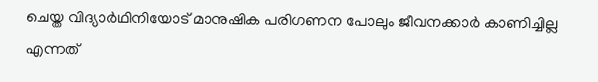ചെയ്ത വിദ്യാർഥിനിയോട് മാനുഷിക പരിഗണന പോലും ജീവനക്കാർ കാണിച്ചില്ല എന്നത്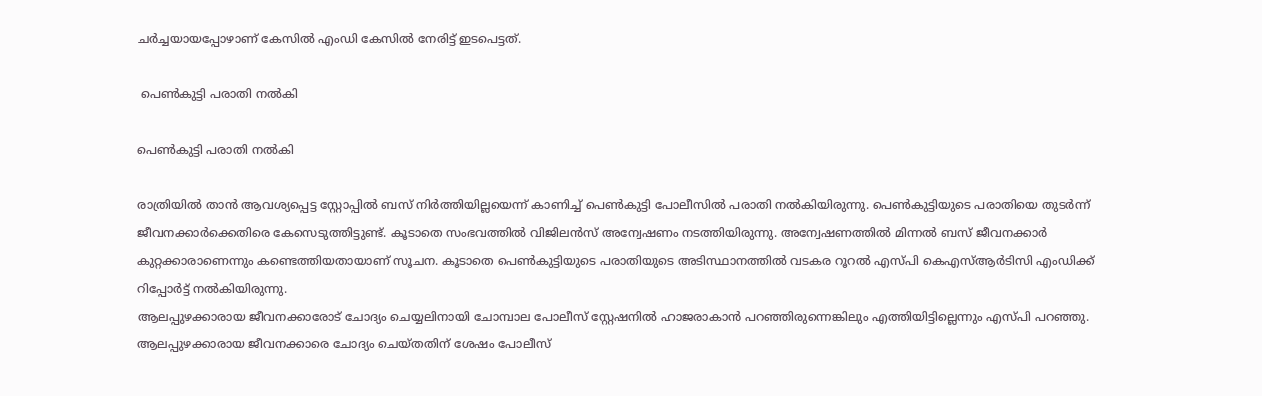ചർച്ചയായപ്പോഴാണ് കേസിൽ എംഡി കേസിൽ നേരിട്ട് ഇടപെട്ടത്.

 പെൺകുട്ടി പരാതി നൽകി

പെൺകുട്ടി പരാതി നൽകി

രാത്രിയിൽ താൻ ആവശ്യപ്പെട്ട സ്റ്റോപ്പിൽ ബസ് നിർത്തിയില്ലയെന്ന് കാണിച്ച് പെൺകുട്ടി പോലീസിൽ പരാതി നൽകിയിരുന്നു. പെൺകുട്ടിയുടെ പരാതിയെ തുടർന്ന് ജീവനക്കാർക്കെതിരെ കേസെടുത്തിട്ടുണ്ട്. കൂടാതെ സംഭവത്തിൽ വിജിലൻസ് അന്വേഷണം നടത്തിയിരുന്നു. അന്വേഷണത്തിൽ മിന്നൽ ബസ് ജീവനക്കാർ കുറ്റക്കാരാണെന്നും കണ്ടെത്തിയതായാണ് സൂചന. കൂടാതെ പെൺകുട്ടിയുടെ പരാതിയുടെ അടിസ്ഥാനത്തിൽ വടകര റൂറല്‍ എസ്പി കെഎസ്ആര്‍ടിസി എംഡിക്ക് റിപ്പോര്‍ട്ട് നല്‍കിയിരുന്നു.
ആലപ്പുഴക്കാരായ ജീവനക്കാരോട് ചോദ്യം ചെയ്യലിനായി ചോമ്പാല പോലീസ് സ്റ്റേഷനിൽ ഹാജരാകാൻ പറഞ്ഞിരുന്നെങ്കിലും എത്തിയിട്ടില്ലെന്നും എസ്പി പറഞ്ഞു. ആലപ്പുഴക്കാരായ ജീവനക്കാരെ ചോദ്യം ചെയ്തതിന് ശേഷം പോലീസ്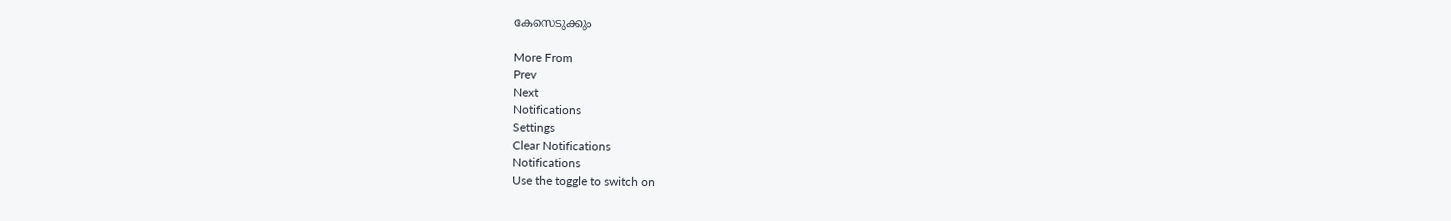കേസെടുക്കും

More From
Prev
Next
Notifications
Settings
Clear Notifications
Notifications
Use the toggle to switch on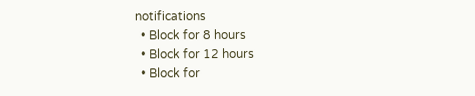notifications
  • Block for 8 hours
  • Block for 12 hours
  • Block for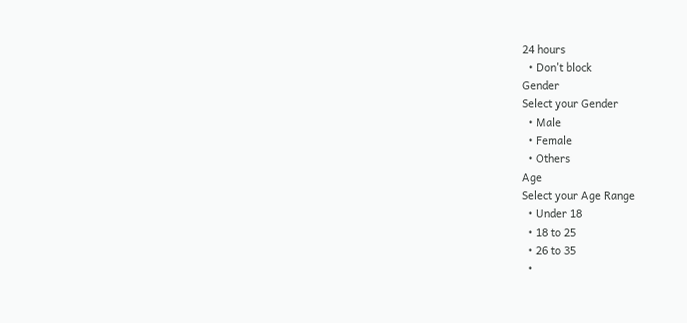24 hours
  • Don't block
Gender
Select your Gender
  • Male
  • Female
  • Others
Age
Select your Age Range
  • Under 18
  • 18 to 25
  • 26 to 35
  •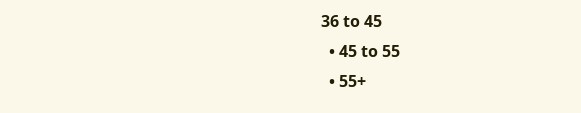36 to 45
  • 45 to 55
  • 55+